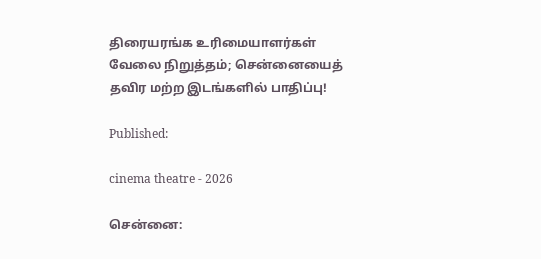திரையரங்க உரிமையாளர்கள் வேலை நிறுத்தம்; சென்னையைத் தவிர மற்ற இடங்களில் பாதிப்பு!

Published:

cinema theatre - 2026

சென்னை: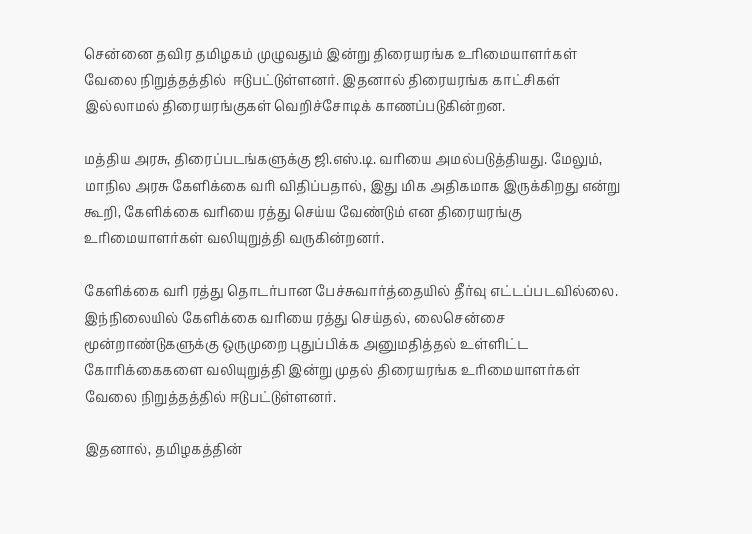சென்னை தவிர தமிழகம் முழுவதும் இன்று திரையரங்க உரிமையாளர்கள் வேலை நிறுத்தத்தில்  ஈடுபட்டுள்ளனர். இதனால் திரையரங்க காட்சிகள் இல்லாமல் திரையரங்குகள் வெறிச்சோடிக் காணப்படுகின்றன.

மத்திய அரசு, திரைப்படங்களுக்கு ஜி.எஸ்.டி. வரியை அமல்படுத்தியது. மேலும், மாநில அரசு கேளிக்கை வரி விதிப்பதால், இது மிக அதிகமாக இருக்கிறது என்று கூறி, கேளிக்கை வரியை ரத்து செய்ய வேண்டும் என திரையரங்கு உரிமையாளர்கள் வலியுறுத்தி வருகின்றனர்.

கேளிக்கை வரி ரத்து தொடர்பான பேச்சுவார்த்தையில் தீர்வு எட்டப்படவில்லை. இந்நிலையில் கேளிக்கை வரியை ரத்து செய்தல், லைசென்சை மூன்றாண்டுகளுக்கு ஒருமுறை புதுப்பிக்க அனுமதித்தல் உள்ளிட்ட  கோரிக்கைகளை வலியுறுத்தி இன்று முதல் திரையரங்க உரிமையாளர்கள் வேலை நிறுத்தத்தில் ஈடுபட்டுள்ளனர்.

இதனால், தமிழகத்தின்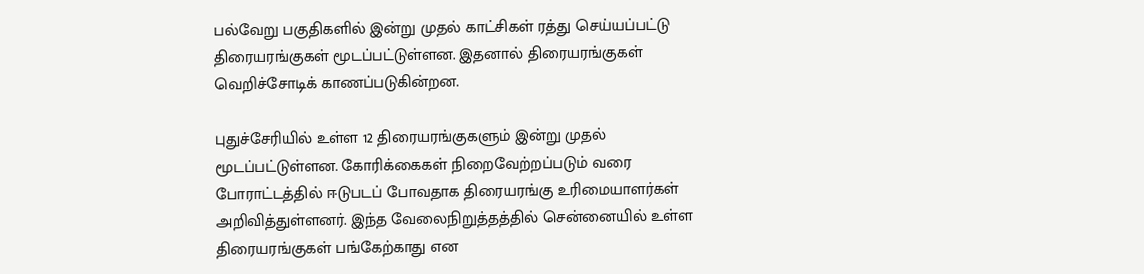பல்வேறு பகுதிகளில் இன்று முதல் காட்சிகள் ரத்து செய்யப்பட்டு திரையரங்குகள் மூடப்பட்டுள்ளன. இதனால் திரையரங்குகள் வெறிச்சோடிக் காணப்படுகின்றன.

புதுச்சேரியில் உள்ள 12 திரையரங்குகளும் இன்று முதல் மூடப்பட்டுள்ளன. கோரிக்கைகள் நிறைவேற்றப்படும் வரை போராட்டத்தில் ஈடுபடப் போவதாக திரையரங்கு உரிமையாளர்கள் அறிவித்துள்ளனர். இந்த வேலைநிறுத்தத்தில் சென்னையில் உள்ள திரையரங்குகள் பங்கேற்காது என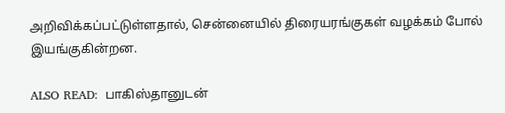அறிவிக்கப்பட்டுள்ளதால், சென்னையில் திரையரங்குகள் வழக்கம் போல் இயங்குகின்றன.

ALSO READ:  பாகிஸ்தானுடன்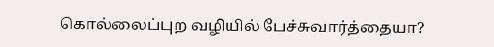கொல்லைப்புற வழியில் பேச்சுவார்த்தையா?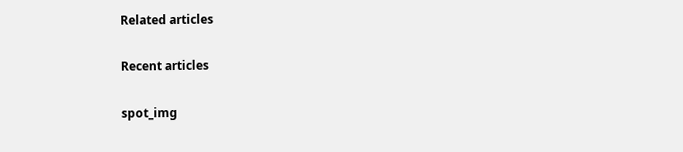Related articles

Recent articles

spot_img